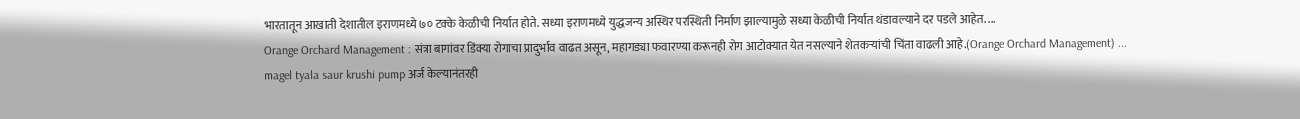भारतातून आखाती देशातील इराणमध्ये ७० टक्के केळीची निर्यात होते. सध्या इराणमध्ये युद्धजन्य अस्थिर परस्थिती निर्माण झाल्यामुळे सध्या केळीची निर्यात थंडावल्याने दर पडले आहेत. ...
Orange Orchard Management : संत्रा बागांवर डिंक्या रोगाचा प्रादुर्भाव वाढत असून, महागड्या फवारण्या करूनही रोग आटोक्यात येत नसल्याने शेतकऱ्यांची चिंता वाढली आहे.(Orange Orchard Management) ...
magel tyala saur krushi pump अर्ज केल्यानंतरही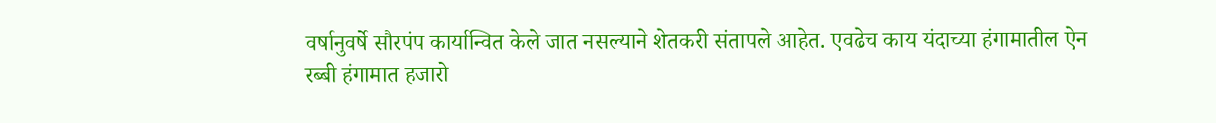वर्षानुवर्षे सौरपंप कार्यान्वित केले जात नसल्याने शेतकरी संतापले आहेत. एवढेच काय यंदाच्या हंगामातील ऐन रब्बी हंगामात हजारो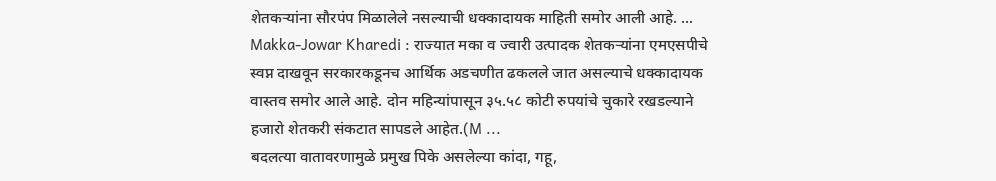शेतकऱ्यांना सौरपंप मिळालेले नसल्याची धक्कादायक माहिती समोर आली आहे. ...
Makka-Jowar Kharedi : राज्यात मका व ज्वारी उत्पादक शेतकऱ्यांना एमएसपीचे स्वप्न दाखवून सरकारकडूनच आर्थिक अडचणीत ढकलले जात असल्याचे धक्कादायक वास्तव समोर आले आहे. दोन महिन्यांपासून ३५.५८ कोटी रुपयांचे चुकारे रखडल्याने हजारो शेतकरी संकटात सापडले आहेत.(M ...
बदलत्या वातावरणामुळे प्रमुख पिके असलेल्या कांदा, गहू,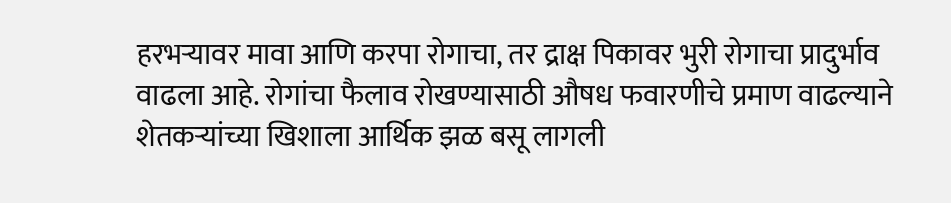हरभऱ्यावर मावा आणि करपा रोगाचा, तर द्राक्ष पिकावर भुरी रोगाचा प्रादुर्भाव वाढला आहे. रोगांचा फैलाव रोखण्यासाठी औषध फवारणीचे प्रमाण वाढल्याने शेतकऱ्यांच्या खिशाला आर्थिक झळ बसू लागली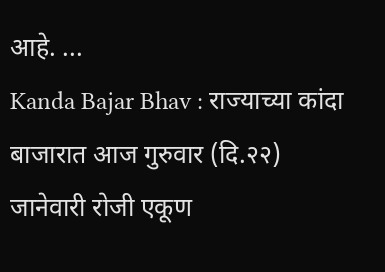आहे. ...
Kanda Bajar Bhav : राज्याच्या कांदा बाजारात आज गुरुवार (दि.२२) जानेवारी रोजी एकूण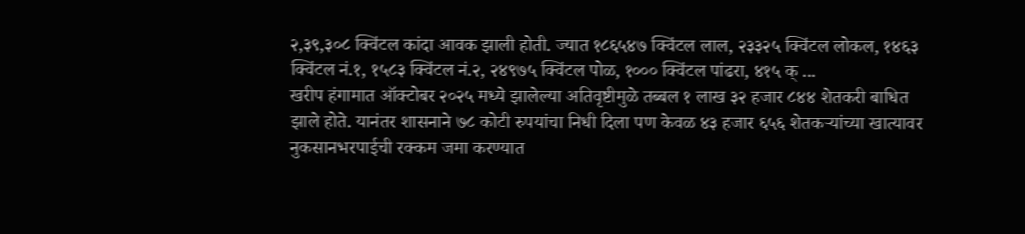२,३९,३०८ क्विंटल कांदा आवक झाली होती. ज्यात १८६५४७ क्विंटल लाल, २३३२५ क्विंटल लोकल, १४६३ क्विंटल नं.१, १५८३ क्विंटल नं.२, २४९७५ क्विंटल पोळ, १००० क्विंटल पांढरा, ४१५ क् ...
खरीप हंगामात ऑक्टोबर २०२५ मध्ये झालेल्या अतिवृष्टीमुळे तब्बल १ लाख ३२ हजार ८४४ शेतकरी बाधित झाले होते. यानंतर शासनाने ७८ कोटी रुपयांचा निधी दिला पण केवळ ४३ हजार ६५६ शेतकऱ्यांच्या खात्यावर नुकसानभरपाईची रक्कम जमा करण्यात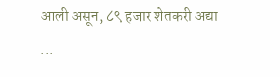आली असून, ८९ हजार शेतकरी अद्या ...